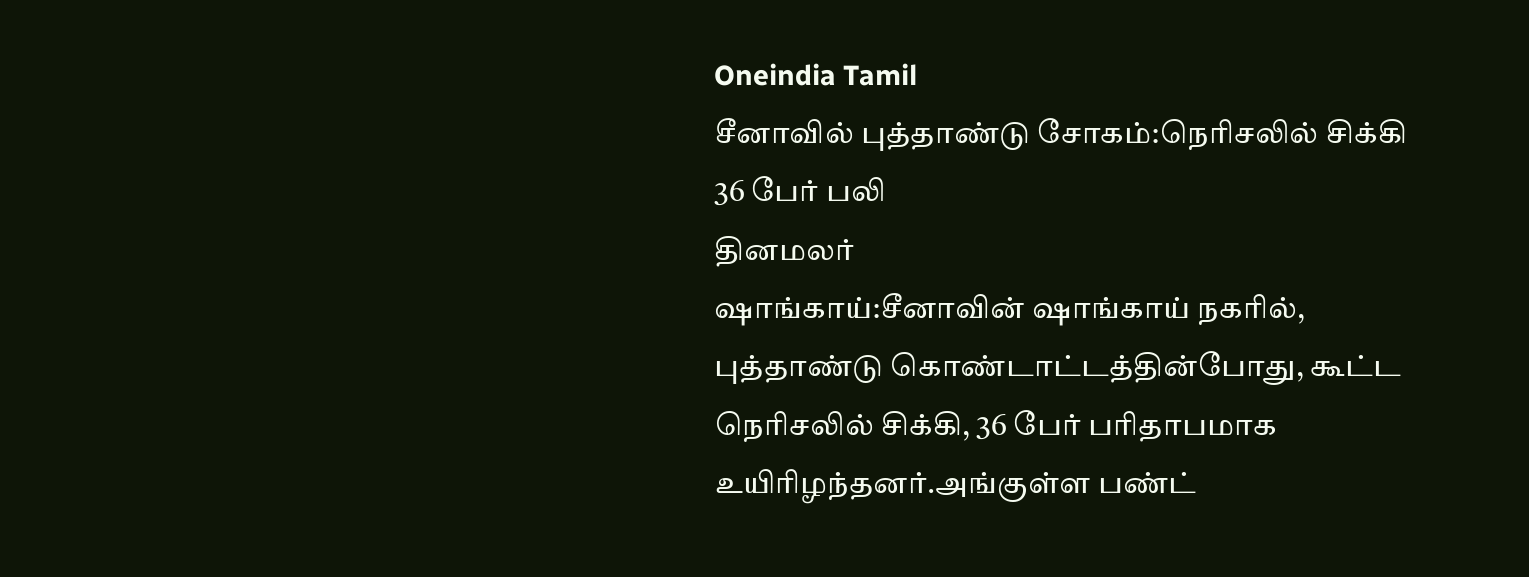Oneindia Tamil
சீனாவில் புத்தாண்டு சோகம்:நெரிசலில் சிக்கி 36 பேர் பலி
தினமலர்
ஷாங்காய்:சீனாவின் ஷாங்காய் நகரில், புத்தாண்டு கொண்டாட்டத்தின்போது, கூட்ட நெரிசலில் சிக்கி, 36 பேர் பரிதாபமாக உயிரிழந்தனர்.அங்குள்ள பண்ட்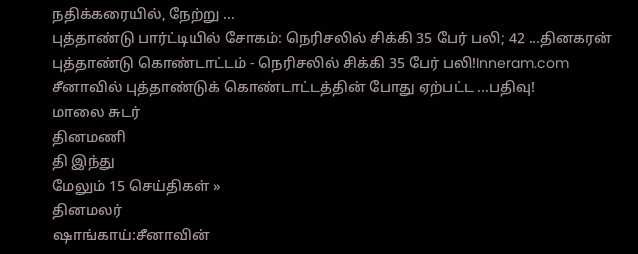நதிக்கரையில், நேற்று ...
புத்தாண்டு பார்ட்டியில் சோகம்: நெரிசலில் சிக்கி 35 பேர் பலி; 42 ...தினகரன்
புத்தாண்டு கொண்டாட்டம் - நெரிசலில் சிக்கி 35 பேர் பலி!Inneram.com
சீனாவில் புத்தாண்டுக் கொண்டாட்டத்தின் போது ஏற்பட்ட ...பதிவு!
மாலை சுடர்
தினமணி
தி இந்து
மேலும் 15 செய்திகள் »
தினமலர்
ஷாங்காய்:சீனாவின்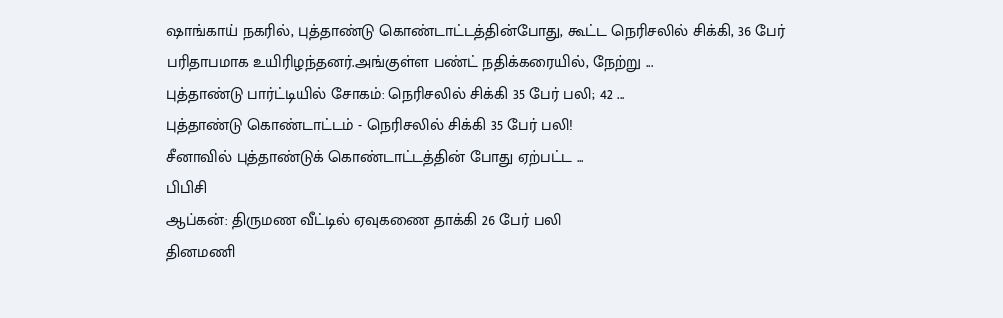ஷாங்காய் நகரில், புத்தாண்டு கொண்டாட்டத்தின்போது, கூட்ட நெரிசலில் சிக்கி, 36 பேர் பரிதாபமாக உயிரிழந்தனர்.அங்குள்ள பண்ட் நதிக்கரையில், நேற்று ...
புத்தாண்டு பார்ட்டியில் சோகம்: நெரிசலில் சிக்கி 35 பேர் பலி; 42 ...
புத்தாண்டு கொண்டாட்டம் - நெரிசலில் சிக்கி 35 பேர் பலி!
சீனாவில் புத்தாண்டுக் கொண்டாட்டத்தின் போது ஏற்பட்ட ...
பிபிசி
ஆப்கன்: திருமண வீட்டில் ஏவுகணை தாக்கி 26 பேர் பலி
தினமணி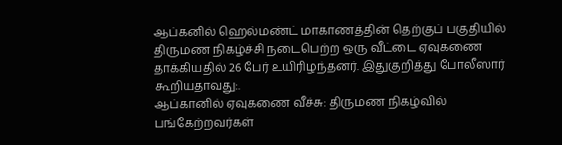ஆப்கனில் ஹெல்மண்ட் மாகாணத்தின் தெற்குப் பகுதியில் திருமண நிகழ்ச்சி நடைபெற்ற ஒரு வீட்டை ஏவுகணை தாக்கியதில் 26 பேர் உயிரிழந்தனர். இதுகுறித்து போலீஸார் கூறியதாவது:.
ஆப்கானில் ஏவுகணை வீச்சு: திருமண நிகழ்வில் பங்கேற்றவர்கள்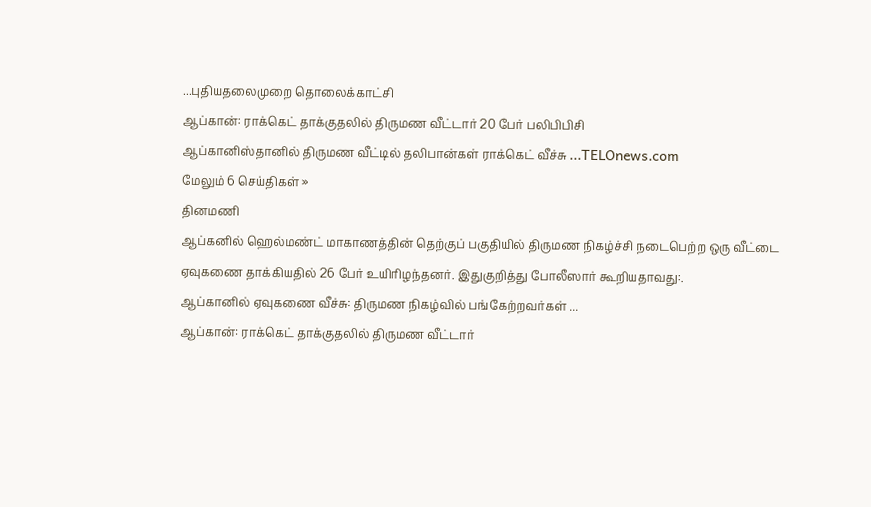...புதியதலைமுறை தொலைக்காட்சி
ஆப்கான்: ராக்கெட் தாக்குதலில் திருமண வீட்டார் 20 பேர் பலிபிபிசி
ஆப்கானிஸ்தானில் திருமண வீட்டில் தலிபான்கள் ராக்கெட் வீச்சு ...TELOnews.com
மேலும் 6 செய்திகள் »
தினமணி
ஆப்கனில் ஹெல்மண்ட் மாகாணத்தின் தெற்குப் பகுதியில் திருமண நிகழ்ச்சி நடைபெற்ற ஒரு வீட்டை ஏவுகணை தாக்கியதில் 26 பேர் உயிரிழந்தனர். இதுகுறித்து போலீஸார் கூறியதாவது:.
ஆப்கானில் ஏவுகணை வீச்சு: திருமண நிகழ்வில் பங்கேற்றவர்கள் ...
ஆப்கான்: ராக்கெட் தாக்குதலில் திருமண வீட்டார்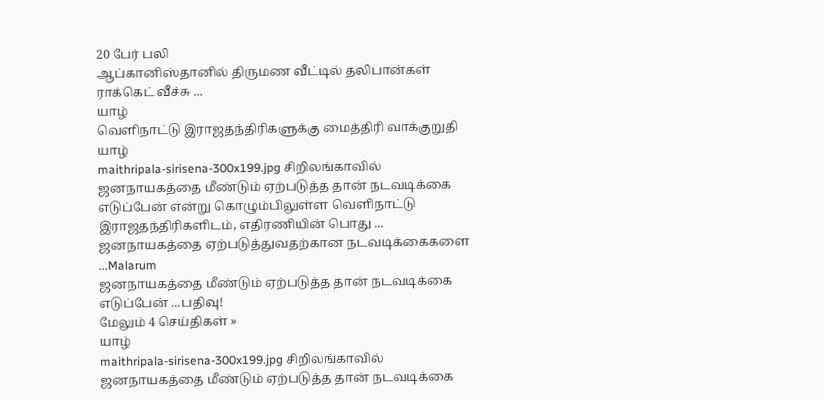20 பேர் பலி
ஆப்கானிஸ்தானில் திருமண வீட்டில் தலிபான்கள் ராக்கெட் வீச்சு ...
யாழ்
வெளிநாட்டு இராஜதந்திரிகளுக்கு மைத்திரி வாக்குறுதி
யாழ்
maithripala-sirisena-300x199.jpg சிறிலங்காவில் ஜனநாயகத்தை மீண்டும் ஏற்படுத்த தான் நடவடிக்கை எடுப்பேன் என்று கொழும்பிலுள்ள வெளிநாட்டு இராஜதந்திரிகளிடம், எதிரணியின் பொது ...
ஜனநாயகத்தை ஏற்படுத்துவதற்கான நடவடிக்கைகளை ...Malarum
ஜனநாயகத்தை மீண்டும் ஏற்படுத்த தான் நடவடிக்கை எடுப்பேன் ...பதிவு!
மேலும் 4 செய்திகள் »
யாழ்
maithripala-sirisena-300x199.jpg சிறிலங்காவில் ஜனநாயகத்தை மீண்டும் ஏற்படுத்த தான் நடவடிக்கை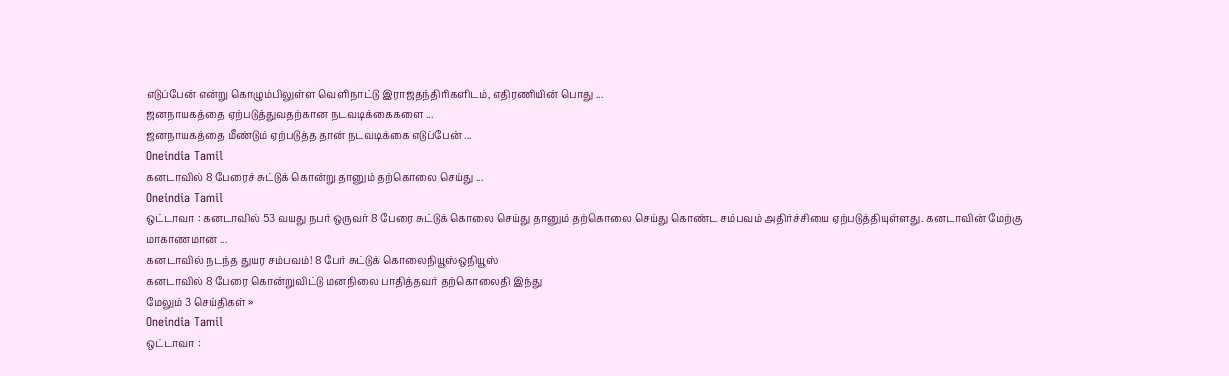எடுப்பேன் என்று கொழும்பிலுள்ள வெளிநாட்டு இராஜதந்திரிகளிடம், எதிரணியின் பொது ...
ஜனநாயகத்தை ஏற்படுத்துவதற்கான நடவடிக்கைகளை ...
ஜனநாயகத்தை மீண்டும் ஏற்படுத்த தான் நடவடிக்கை எடுப்பேன் ...
Oneindia Tamil
கனடாவில் 8 பேரைச் சுட்டுக் கொன்று தானும் தற்கொலை செய்து ...
Oneindia Tamil
ஒட்டாவா : கனடாவில் 53 வயது நபர் ஒருவர் 8 பேரை சுட்டுக் கொலை செய்து தானும் தற்கொலை செய்து கொண்ட சம்பவம் அதிர்ச்சியை ஏற்படுத்தியுள்ளது. கனடாவின் மேற்கு மாகாணமான ...
கனடாவில் நடந்த துயர சம்பவம்! 8 பேர் சுட்டுக் கொலைநியூஸ்ஒநியூஸ்
கனடாவில் 8 பேரை கொன்றுவிட்டு மனநிலை பாதித்தவர் தற்கொலைதி இந்து
மேலும் 3 செய்திகள் »
Oneindia Tamil
ஒட்டாவா :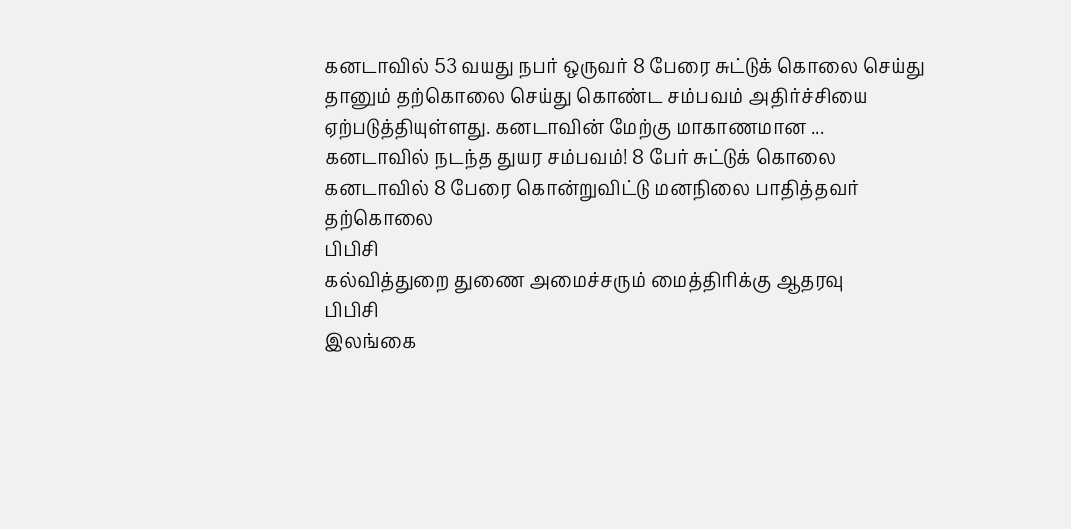கனடாவில் 53 வயது நபர் ஒருவர் 8 பேரை சுட்டுக் கொலை செய்து தானும் தற்கொலை செய்து கொண்ட சம்பவம் அதிர்ச்சியை ஏற்படுத்தியுள்ளது. கனடாவின் மேற்கு மாகாணமான ...
கனடாவில் நடந்த துயர சம்பவம்! 8 பேர் சுட்டுக் கொலை
கனடாவில் 8 பேரை கொன்றுவிட்டு மனநிலை பாதித்தவர் தற்கொலை
பிபிசி
கல்வித்துறை துணை அமைச்சரும் மைத்திரிக்கு ஆதரவு
பிபிசி
இலங்கை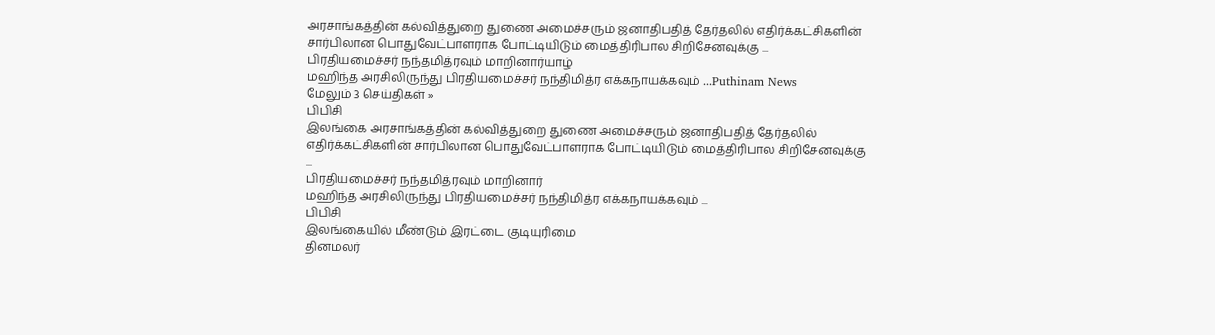அரசாங்கத்தின் கல்வித்துறை துணை அமைச்சரும் ஜனாதிபதித் தேர்தலில் எதிர்க்கட்சிகளின் சார்பிலான பொதுவேட்பாளராக போட்டியிடும் மைத்திரிபால சிறிசேனவுக்கு ...
பிரதியமைச்சர் நந்தமித்ரவும் மாறினார்யாழ்
மஹிந்த அரசிலிருந்து பிரதியமைச்சர் நந்திமித்ர எக்கநாயக்கவும் ...Puthinam News
மேலும் 3 செய்திகள் »
பிபிசி
இலங்கை அரசாங்கத்தின் கல்வித்துறை துணை அமைச்சரும் ஜனாதிபதித் தேர்தலில் எதிர்க்கட்சிகளின் சார்பிலான பொதுவேட்பாளராக போட்டியிடும் மைத்திரிபால சிறிசேனவுக்கு ...
பிரதியமைச்சர் நந்தமித்ரவும் மாறினார்
மஹிந்த அரசிலிருந்து பிரதியமைச்சர் நந்திமித்ர எக்கநாயக்கவும் ...
பிபிசி
இலங்கையில் மீண்டும் இரட்டை குடியுரிமை
தினமலர்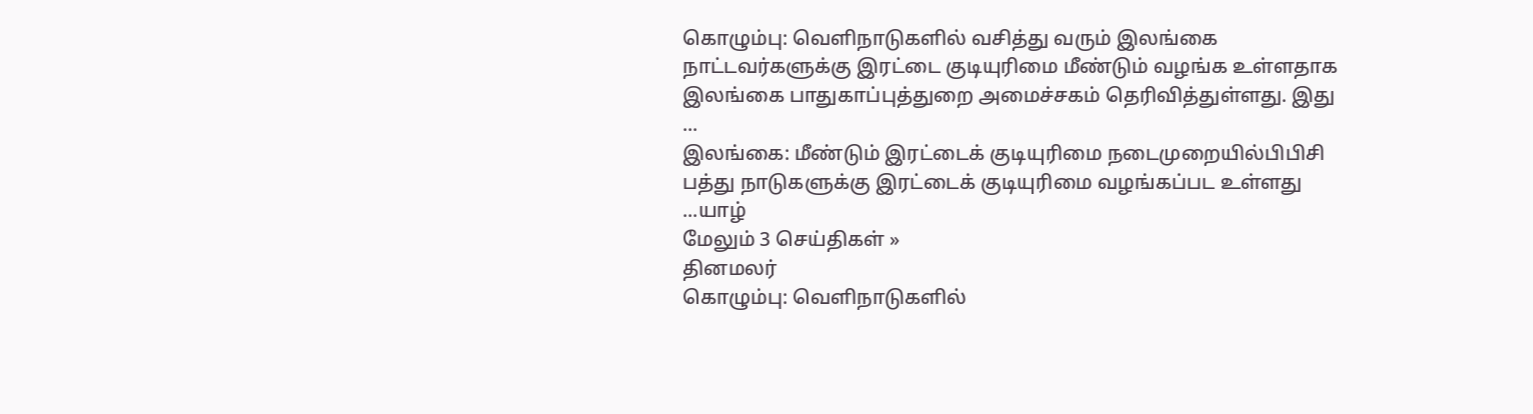கொழும்பு: வெளிநாடுகளில் வசித்து வரும் இலங்கை நாட்டவர்களுக்கு இரட்டை குடியுரிமை மீண்டும் வழங்க உள்ளதாக இலங்கை பாதுகாப்புத்துறை அமைச்சகம் தெரிவித்துள்ளது. இது ...
இலங்கை: மீண்டும் இரட்டைக் குடியுரிமை நடைமுறையில்பிபிசி
பத்து நாடுகளுக்கு இரட்டைக் குடியுரிமை வழங்கப்பட உள்ளது ...யாழ்
மேலும் 3 செய்திகள் »
தினமலர்
கொழும்பு: வெளிநாடுகளில்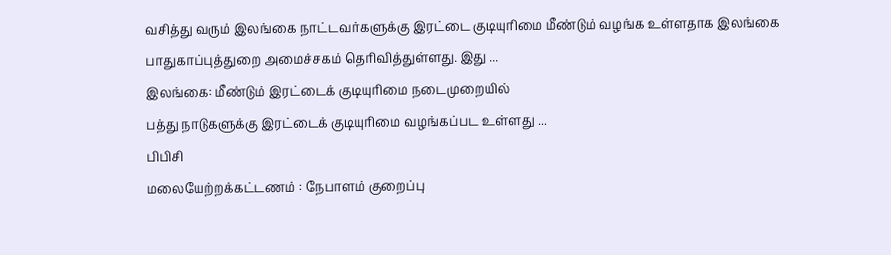வசித்து வரும் இலங்கை நாட்டவர்களுக்கு இரட்டை குடியுரிமை மீண்டும் வழங்க உள்ளதாக இலங்கை பாதுகாப்புத்துறை அமைச்சகம் தெரிவித்துள்ளது. இது ...
இலங்கை: மீண்டும் இரட்டைக் குடியுரிமை நடைமுறையில்
பத்து நாடுகளுக்கு இரட்டைக் குடியுரிமை வழங்கப்பட உள்ளது ...
பிபிசி
மலையேற்றக்கட்டணம் : நேபாளம் குறைப்பு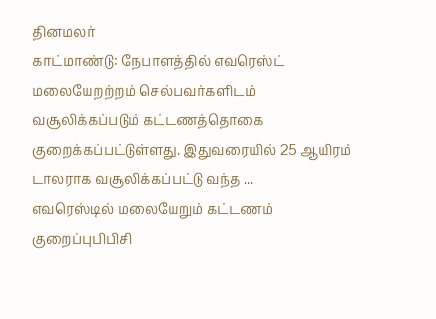தினமலர்
காட்மாண்டு: நேபாளத்தில் எவரெஸ்ட் மலையேறற்றம் செல்பவர்களிடம் வசூலிக்கப்படும் கட்டணத்தொகை குறைக்கப்பட்டுள்ளது. இதுவரையில் 25 ஆயிரம் டாலராக வசூலிக்கப்பட்டு வந்த ...
எவரெஸ்டில் மலையேறும் கட்டணம் குறைப்புபிபிசி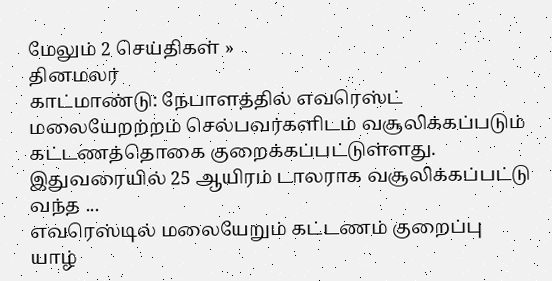மேலும் 2 செய்திகள் »
தினமலர்
காட்மாண்டு: நேபாளத்தில் எவரெஸ்ட் மலையேறற்றம் செல்பவர்களிடம் வசூலிக்கப்படும் கட்டணத்தொகை குறைக்கப்பட்டுள்ளது. இதுவரையில் 25 ஆயிரம் டாலராக வசூலிக்கப்பட்டு வந்த ...
எவரெஸ்டில் மலையேறும் கட்டணம் குறைப்பு
யாழ்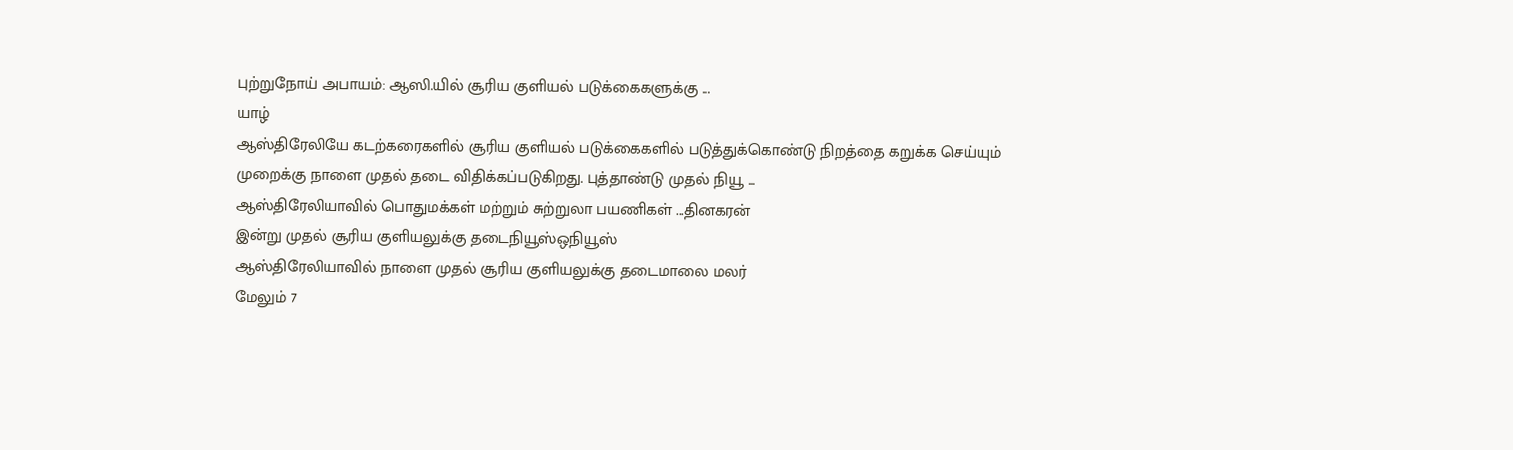புற்றுநோய் அபாயம்: ஆஸி.யில் சூரிய குளியல் படுக்கைகளுக்கு ...
யாழ்
ஆஸ்திரேலியே கடற்கரைகளில் சூரிய குளியல் படுக்கைகளில் படுத்துக்கொண்டு நிறத்தை கறுக்க செய்யும் முறைக்கு நாளை முதல் தடை விதிக்கப்படுகிறது. புத்தாண்டு முதல் நியூ ...
ஆஸ்திரேலியாவில் பொதுமக்கள் மற்றும் சுற்றுலா பயணிகள் ...தினகரன்
இன்று முதல் சூரிய குளியலுக்கு தடைநியூஸ்ஒநியூஸ்
ஆஸ்திரேலியாவில் நாளை முதல் சூரிய குளியலுக்கு தடைமாலை மலர்
மேலும் 7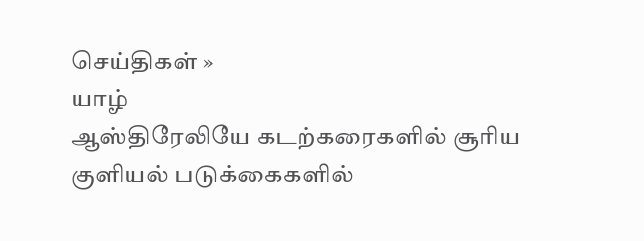செய்திகள் »
யாழ்
ஆஸ்திரேலியே கடற்கரைகளில் சூரிய குளியல் படுக்கைகளில்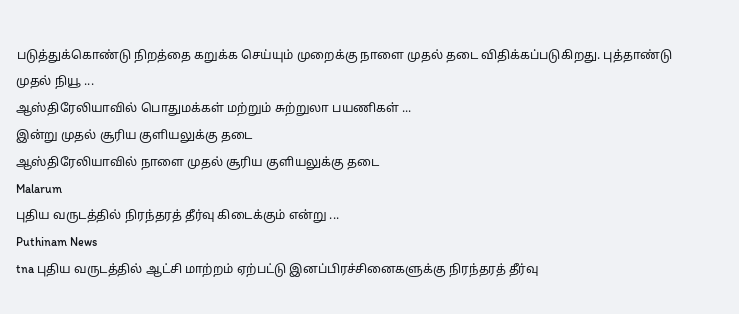படுத்துக்கொண்டு நிறத்தை கறுக்க செய்யும் முறைக்கு நாளை முதல் தடை விதிக்கப்படுகிறது. புத்தாண்டு முதல் நியூ ...
ஆஸ்திரேலியாவில் பொதுமக்கள் மற்றும் சுற்றுலா பயணிகள் ...
இன்று முதல் சூரிய குளியலுக்கு தடை
ஆஸ்திரேலியாவில் நாளை முதல் சூரிய குளியலுக்கு தடை
Malarum
புதிய வருடத்தில் நிரந்தரத் தீர்வு கிடைக்கும் என்று ...
Puthinam News
tna புதிய வருடத்தில் ஆட்சி மாற்றம் ஏற்பட்டு இனப்பிரச்சினைகளுக்கு நிரந்தரத் தீர்வு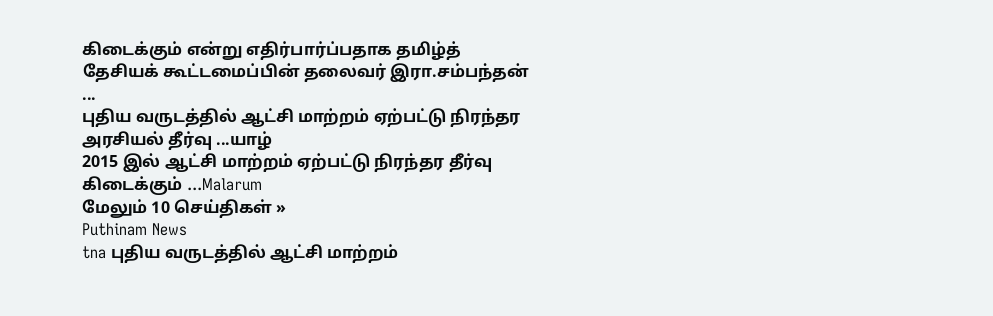கிடைக்கும் என்று எதிர்பார்ப்பதாக தமிழ்த் தேசியக் கூட்டமைப்பின் தலைவர் இரா.சம்பந்தன் ...
புதிய வருடத்தில் ஆட்சி மாற்றம் ஏற்பட்டு நிரந்தர அரசியல் தீர்வு ...யாழ்
2015 இல் ஆட்சி மாற்றம் ஏற்பட்டு நிரந்தர தீர்வு கிடைக்கும் ...Malarum
மேலும் 10 செய்திகள் »
Puthinam News
tna புதிய வருடத்தில் ஆட்சி மாற்றம்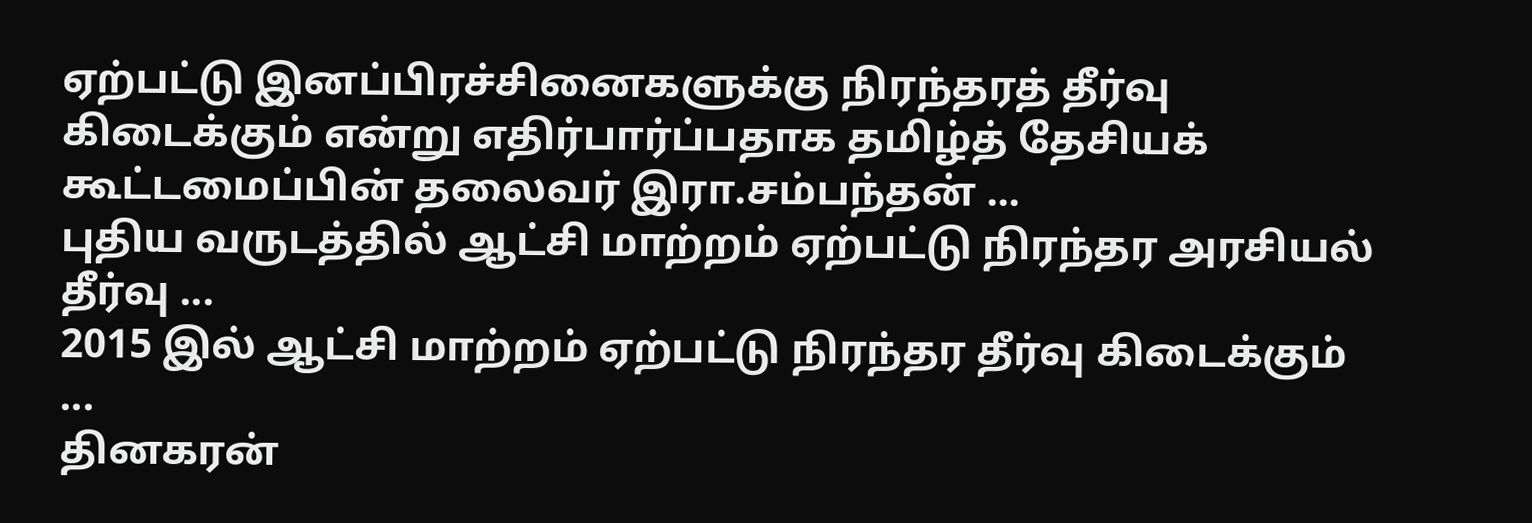ஏற்பட்டு இனப்பிரச்சினைகளுக்கு நிரந்தரத் தீர்வு கிடைக்கும் என்று எதிர்பார்ப்பதாக தமிழ்த் தேசியக் கூட்டமைப்பின் தலைவர் இரா.சம்பந்தன் ...
புதிய வருடத்தில் ஆட்சி மாற்றம் ஏற்பட்டு நிரந்தர அரசியல் தீர்வு ...
2015 இல் ஆட்சி மாற்றம் ஏற்பட்டு நிரந்தர தீர்வு கிடைக்கும் ...
தினகரன்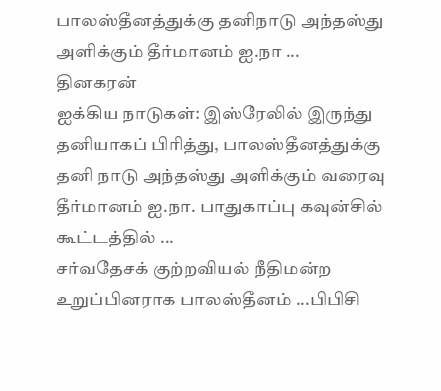பாலஸ்தீனத்துக்கு தனிநாடு அந்தஸ்து அளிக்கும் தீர்மானம் ஐ.நா ...
தினகரன்
ஐக்கிய நாடுகள்: இஸ்ரேலில் இருந்து தனியாகப் பிரித்து, பாலஸ்தீனத்துக்கு தனி நாடு அந்தஸ்து அளிக்கும் வரைவு தீர்மானம் ஐ.நா. பாதுகாப்பு கவுன்சில் கூட்டத்தில் ...
சர்வதேசக் குற்றவியல் நீதிமன்ற உறுப்பினராக பாலஸ்தீனம் ...பிபிசி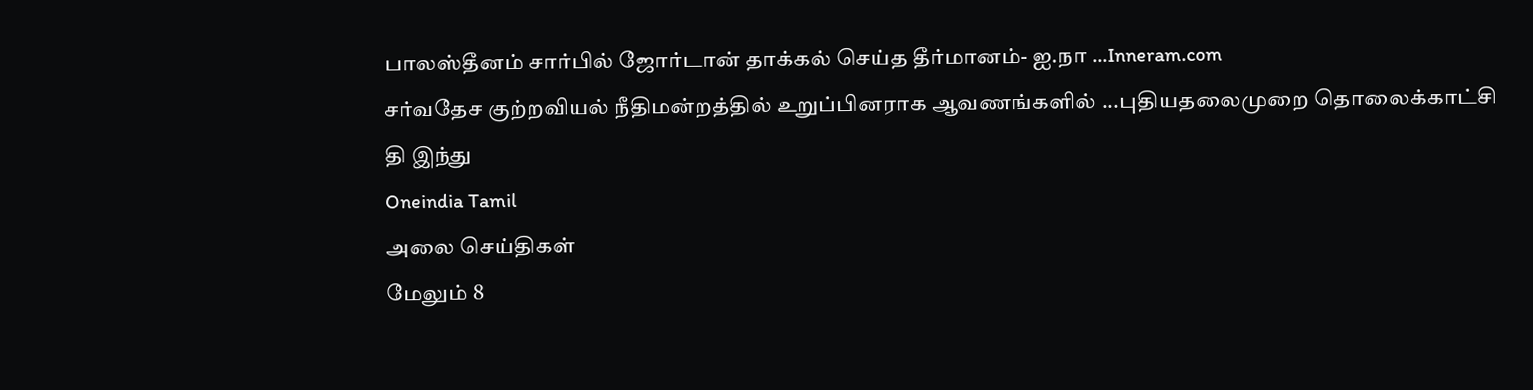பாலஸ்தீனம் சார்பில் ஜோர்டான் தாக்கல் செய்த தீர்மானம்- ஐ.நா ...Inneram.com
சர்வதேச குற்றவியல் நீதிமன்றத்தில் உறுப்பினராக ஆவணங்களில் ...புதியதலைமுறை தொலைக்காட்சி
தி இந்து
Oneindia Tamil
அலை செய்திகள்
மேலும் 8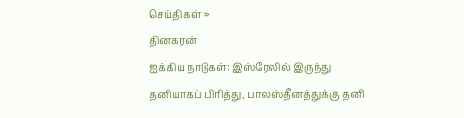செய்திகள் »
தினகரன்
ஐக்கிய நாடுகள்: இஸ்ரேலில் இருந்து தனியாகப் பிரித்து, பாலஸ்தீனத்துக்கு தனி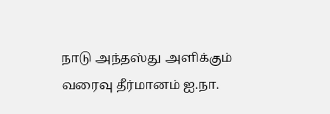நாடு அந்தஸ்து அளிக்கும் வரைவு தீர்மானம் ஐ.நா.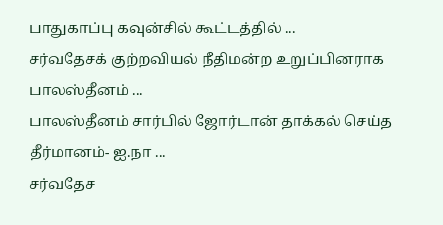பாதுகாப்பு கவுன்சில் கூட்டத்தில் ...
சர்வதேசக் குற்றவியல் நீதிமன்ற உறுப்பினராக பாலஸ்தீனம் ...
பாலஸ்தீனம் சார்பில் ஜோர்டான் தாக்கல் செய்த தீர்மானம்- ஐ.நா ...
சர்வதேச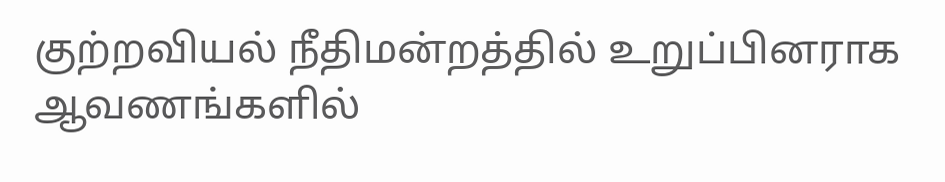குற்றவியல் நீதிமன்றத்தில் உறுப்பினராக ஆவணங்களில்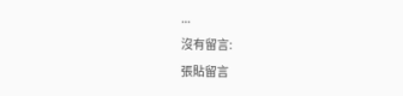...
沒有留言:
張貼留言